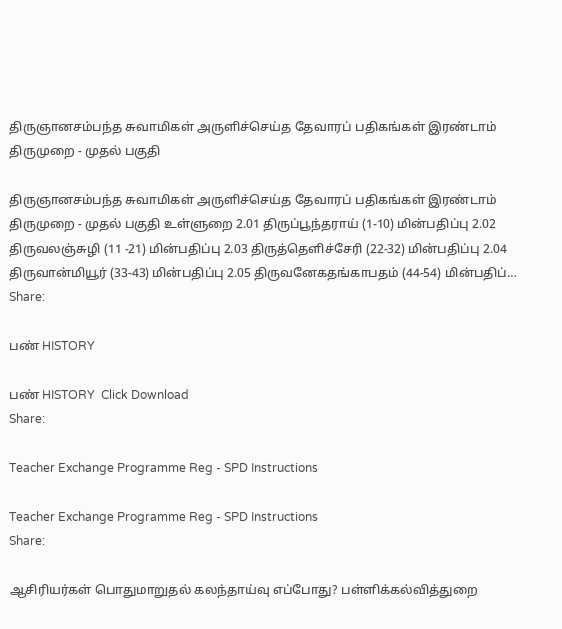திருஞானசம்பந்த சுவாமிகள் அருளிச்செய்த தேவாரப் பதிகங்கள் இரண்டாம் திருமுறை - முதல் பகுதி

திருஞானசம்பந்த சுவாமிகள் அருளிச்செய்த தேவாரப் பதிகங்கள் இரண்டாம் திருமுறை - முதல் பகுதி உள்ளுறை 2.01 திருப்பூந்தராய் (1-10) மின்பதிப்பு 2.02 திருவலஞ்சுழி (11 -21) மின்பதிப்பு 2.03 திருத்தெளிச்சேரி (22-32) மின்பதிப்பு 2.04 திருவான்மியூர் (33-43) மின்பதிப்பு 2.05 திருவனேகதங்காபதம் (44-54) மின்பதிப்…
Share:

பண் HISTORY

பண் HISTORY  Click Download
Share:

Teacher Exchange Programme Reg - SPD Instructions

Teacher Exchange Programme Reg - SPD Instructions
Share:

ஆசிரியர்கள் பொதுமாறுதல் கலந்தாய்வு எப்போது? பள்ளிக்கல்வித்துறை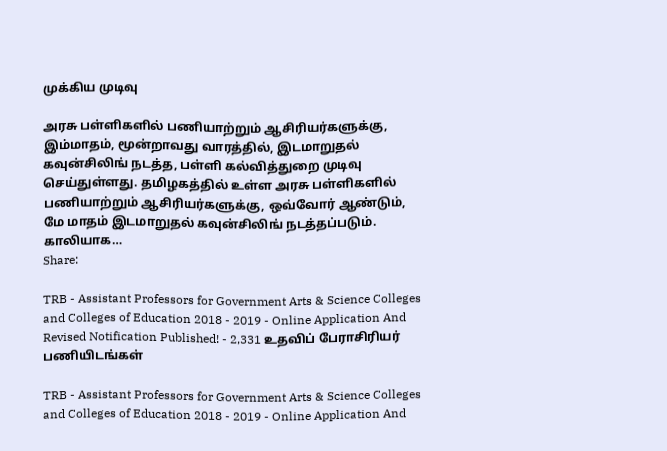முக்கிய முடிவு

அரசு பள்ளிகளில் பணியாற்றும் ஆசிரியர்களுக்கு, இம்மாதம், மூன்றாவது வாரத்தில், இடமாறுதல் கவுன்சிலிங் நடத்த, பள்ளி கல்வித்துறை முடிவு செய்துள்ளது. தமிழகத்தில் உள்ள அரசு பள்ளிகளில் பணியாற்றும் ஆசிரியர்களுக்கு, ஒவ்வோர் ஆண்டும், மே மாதம் இடமாறுதல் கவுன்சிலிங் நடத்தப்படும். காலியாக…
Share:

TRB - Assistant Professors for Government Arts & Science Colleges and Colleges of Education 2018 - 2019 - Online Application And Revised Notification Published! - 2,331 உதவிப் பேராசிரியர் பணியிடங்கள்

TRB - Assistant Professors for Government Arts & Science Colleges and Colleges of Education 2018 - 2019 - Online Application And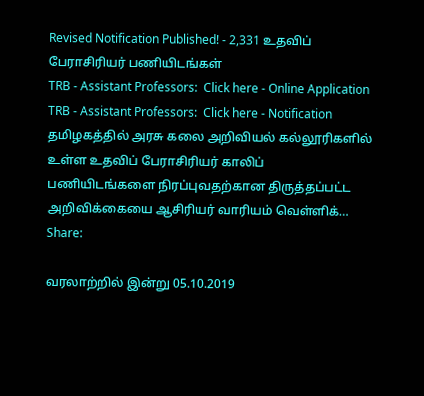Revised Notification Published! - 2,331 உதவிப் பேராசிரியர் பணியிடங்கள்
TRB - Assistant Professors:  Click here - Online Application TRB - Assistant Professors:  Click here - Notification தமிழகத்தில் அரசு கலை அறிவியல் கல்லூரிகளில் உள்ள உதவிப் பேராசிரியர் காலிப் பணியிடங்களை நிரப்புவதற்கான திருத்தப்பட்ட அறிவிக்கையை ஆசிரியர் வாரியம் வெள்ளிக்…
Share:

வரலாற்றில் இன்று 05.10.2019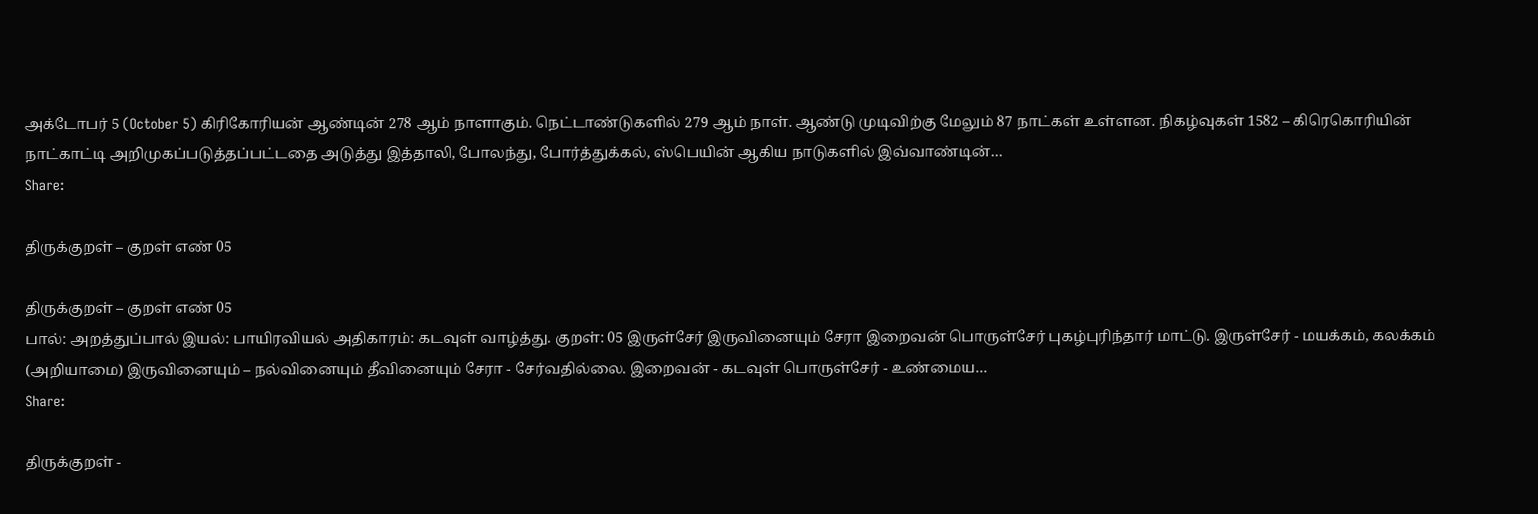அக்டோபர் 5 (October 5) கிரிகோரியன் ஆண்டின் 278 ஆம் நாளாகும். நெட்டாண்டுகளில் 279 ஆம் நாள். ஆண்டு முடிவிற்கு மேலும் 87 நாட்கள் உள்ளன. நிகழ்வுகள் 1582 – கிரெகொரியின் நாட்காட்டி அறிமுகப்படுத்தப்பட்டதை அடுத்து இத்தாலி, போலந்து, போர்த்துக்கல், ஸ்பெயின் ஆகிய நாடுகளில் இவ்வாண்டின்…
Share:

திருக்குறள் – குறள் எண் 05

திருக்குறள் – குறள் எண் 05
பால்: அறத்துப்பால் இயல்: பாயிரவியல் அதிகாரம்: கடவுள் வாழ்த்து. குறள்: 05 இருள்சேர் இருவினையும் சேரா இறைவன் பொருள்சேர் புகழ்புரிந்தார் மாட்டு. இருள்சேர் - மயக்கம், கலக்கம் (அறியாமை) இருவினையும் – நல்வினையும் தீவினையும் சேரா - சேர்வதில்லை. இறைவன் - கடவுள் பொருள்சேர் - உண்மைய…
Share:

திருக்குறள் -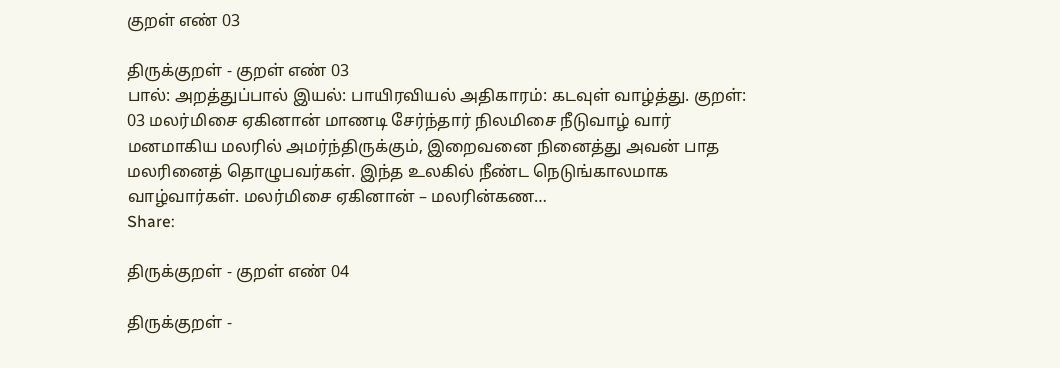குறள் எண் 03

திருக்குறள் - குறள் எண் 03
பால்: அறத்துப்பால் இயல்: பாயிரவியல் அதிகாரம்: கடவுள் வாழ்த்து. குறள்: 03 மலர்மிசை ஏகினான் மாணடி சேர்ந்தார் நிலமிசை நீடுவாழ் வார் மனமாகிய மலரில் அமர்ந்திருக்கும், இறைவனை நினைத்து அவன் பாத மலரினைத் தொழுபவர்கள். இந்த உலகில் நீண்ட நெடுங்காலமாக வாழ்வார்கள். மலர்மிசை ஏகினான் – மலரின்கண…
Share:

திருக்குறள் - குறள் எண் 04

திருக்குறள் -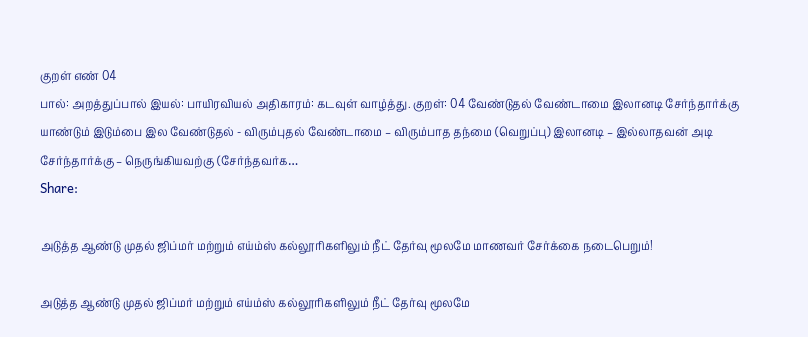குறள் எண் 04
பால்: அறத்துப்பால் இயல்: பாயிரவியல் அதிகாரம்: கடவுள் வாழ்த்து. குறள்: 04 வேண்டுதல் வேண்டாமை இலானடி சேர்ந்தார்க்கு யாண்டும் இடும்பை இல வேண்டுதல் - விரும்புதல் வேண்டாமை – விரும்பாத தந்மை (வெறுப்பு) இலானடி – இல்லாதவன் அடி சேர்ந்தார்க்கு – நெருங்கியவற்கு (சேர்ந்தவர்க…
Share:

அடுத்த ஆண்டு முதல் ஜிப்மர் மற்றும் எய்ம்ஸ் கல்லூரிகளிலும் நீட் தேர்வு மூலமே மாணவர் சேர்க்கை நடைபெறும்!

அடுத்த ஆண்டு முதல் ஜிப்மர் மற்றும் எய்ம்ஸ் கல்லூரிகளிலும் நீட் தேர்வு மூலமே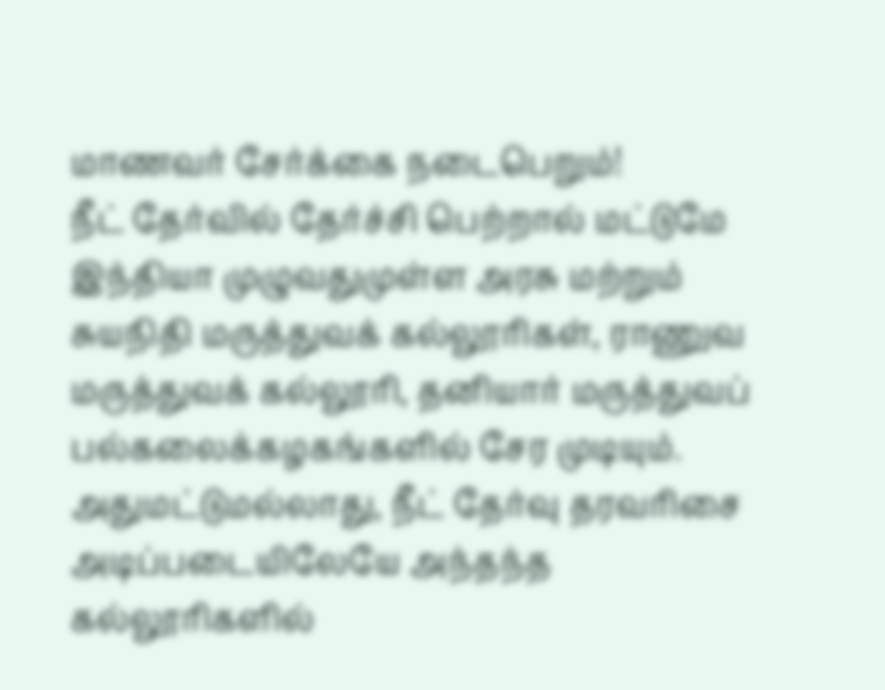மாணவர் சேர்க்கை நடைபெறும்!
நீட் தேர்வில் தேர்ச்சி பெற்றால் மட்டுமே இந்தியா முழுவதுமுள்ள அரசு மற்றும் சுயநிதி மருத்துவக் கல்லூரிகள், ராணுவ மருத்துவக் கல்லூரி, தனியார் மருத்துவப் பல்கலைக்கழகங்களில் சேர முடியும். அதுமட்டுமல்லாது, நீட் தேர்வு தரவரிசை அடிப்படையிலேயே அந்தந்த கல்லூரிகளில்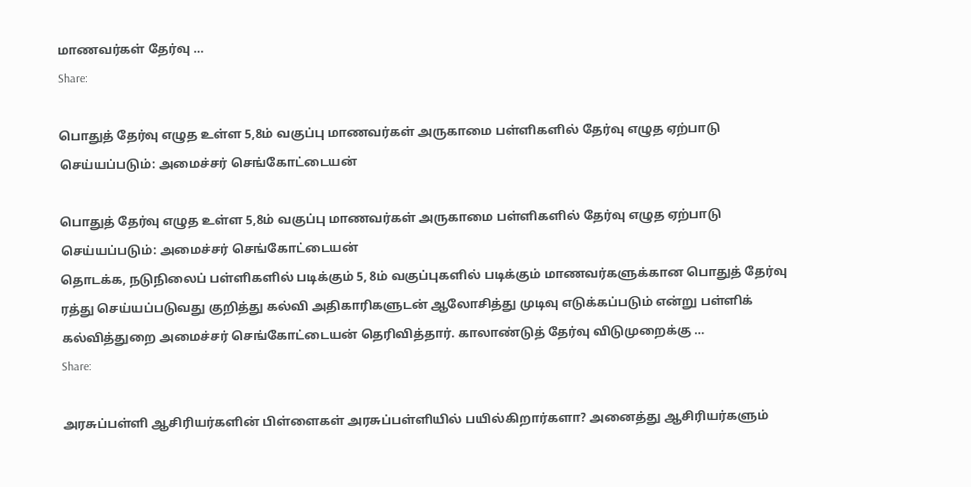மாணவர்கள் தேர்வு …
Share:

பொதுத் தேர்வு எழுத உள்ள 5,8ம் வகுப்பு மாணவர்கள் அருகாமை பள்ளிகளில் தேர்வு எழுத ஏற்பாடு செய்யப்படும்: அமைச்சர் செங்கோட்டையன்

பொதுத் தேர்வு எழுத உள்ள 5,8ம் வகுப்பு மாணவர்கள் அருகாமை பள்ளிகளில் தேர்வு எழுத ஏற்பாடு செய்யப்படும்: அமைச்சர் செங்கோட்டையன்
தொடக்க, நடுநிலைப் பள்ளிகளில் படிக்கும் 5, 8ம் வகுப்புகளில் படிக்கும் மாணவர்களுக்கான பொதுத் தேர்வு ரத்து செய்யப்படுவது குறித்து கல்வி அதிகாரிகளுடன் ஆலோசித்து முடிவு எடுக்கப்படும் என்று பள்ளிக் கல்வித்துறை அமைச்சர் செங்கோட்டையன் தெரிவித்தார். காலாண்டுத் தேர்வு விடுமுறைக்கு …
Share:

அரசுப்பள்ளி ஆசிரியர்களின் பிள்ளைகள் அரசுப்பள்ளியில் பயில்கிறார்களா? அனைத்து ஆசிரியர்களும்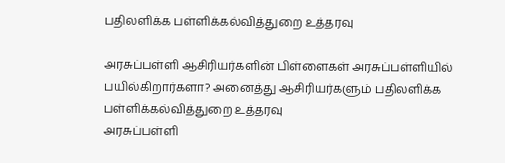பதிலளிக்க பள்ளிக்கல்வித்துறை உத்தரவு

அரசுப்பள்ளி ஆசிரியர்களின் பிள்ளைகள் அரசுப்பள்ளியில் பயில்கிறார்களா? அனைத்து ஆசிரியர்களும் பதிலளிக்க பள்ளிக்கல்வித்துறை உத்தரவு
அரசுப்பள்ளி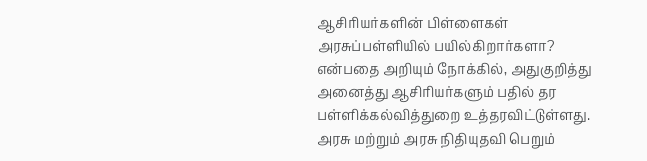ஆசிரியர்களின் பிள்ளைகள் அரசுப்பள்ளியில் பயில்கிறார்களா? என்பதை அறியும் நோக்கில், அதுகுறித்து அனைத்து ஆசிரியர்களும் பதில் தர பள்ளிக்கல்வித்துறை உத்தரவிட்டுள்ளது. அரசு மற்றும் அரசு நிதியுதவி பெறும்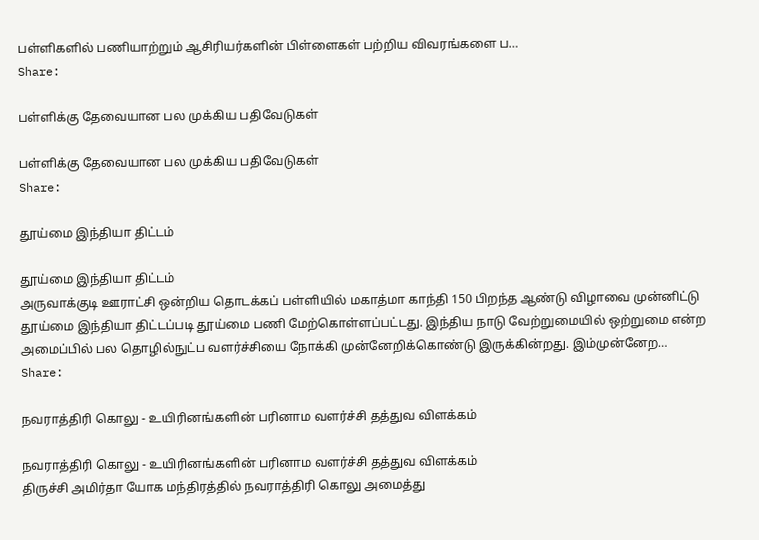பள்ளிகளில் பணியாற்றும் ஆசிரியர்களின் பிள்ளைகள் பற்றிய விவரங்களை ப…
Share:

பள்ளிக்கு தேவையான பல முக்கிய பதிவேடுகள்

பள்ளிக்கு தேவையான பல முக்கிய பதிவேடுகள்
Share:

தூய்மை இந்தியா திட்டம்

தூய்மை இந்தியா திட்டம்
அருவாக்குடி ஊராட்சி ஒன்றிய தொடக்கப் பள்ளியில் மகாத்மா காந்தி 150 பிறந்த ஆண்டு விழாவை முன்னிட்டு தூய்மை இந்தியா திட்டப்படி தூய்மை பணி மேற்கொள்ளப்பட்டது. இந்திய நாடு வேற்றுமையில் ஒற்றுமை என்ற அமைப்பில் பல தொழில்நுட்ப வளர்ச்சியை நோக்கி முன்னேறிக்கொண்டு இருக்கின்றது. இம்முன்னேற…
Share:

நவராத்திரி கொலு - உயிரினங்களின் பரினாம வளர்ச்சி தத்துவ விளக்கம்

நவராத்திரி கொலு - உயிரினங்களின் பரினாம வளர்ச்சி தத்துவ விளக்கம்
திருச்சி அமிர்தா யோக மந்திரத்தில் நவராத்திரி கொலு அமைத்து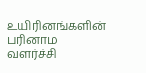உயிரினங்களின் பரினாம வளர்ச்சி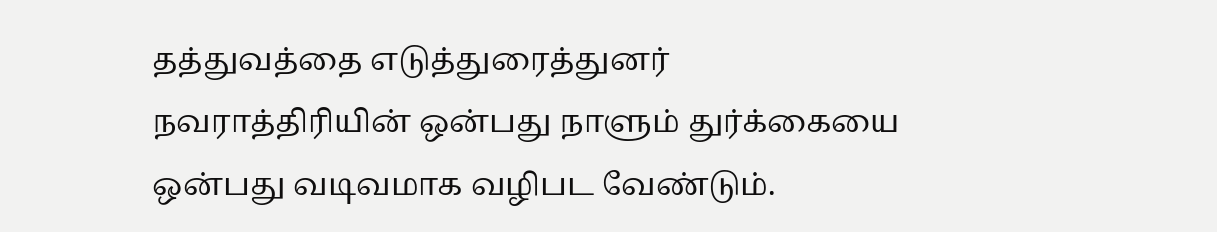தத்துவத்தை எடுத்துரைத்துனர் நவராத்திரியின் ஒன்பது நாளும் துர்க்கையை ஒன்பது வடிவமாக வழிபட வேண்டும்.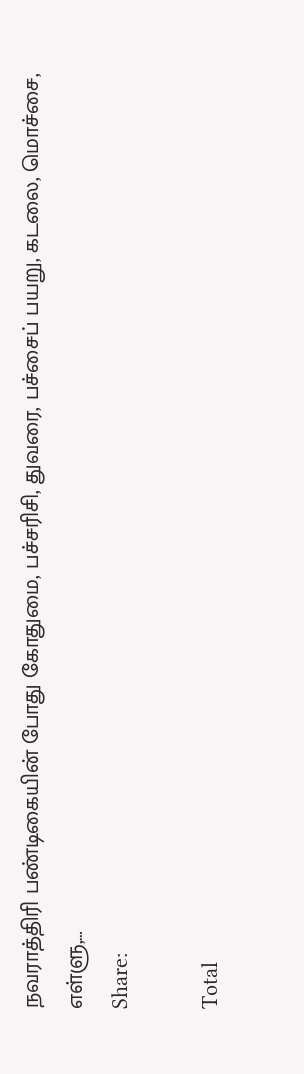நவராத்திரி பண்டிகையின் போது கோதுமை, பச்சரிசி, துவரை, பச்சைப் பயறு, கடலை, மொச்சை, எள்ளு,…
Share:

Total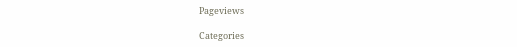Pageviews

Categories